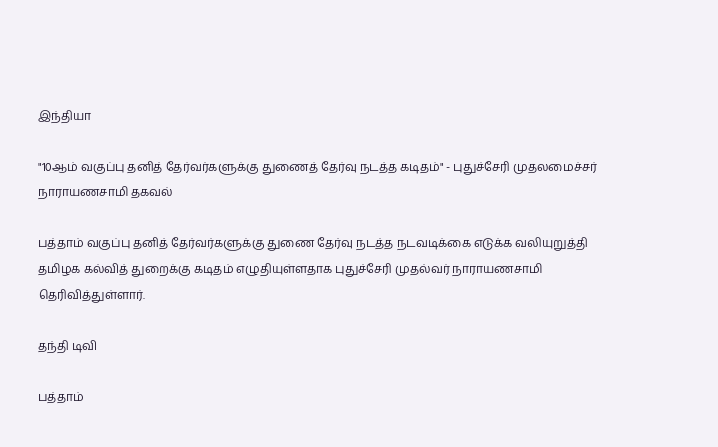இந்தியா

"10ஆம் வகுப்பு தனித் தேர்வர்களுக்கு துணைத் தேர்வு நடத்த கடிதம்" - புதுச்சேரி முதலமைச்சர் நாராயணசாமி தகவல்

பத்தாம் வகுப்பு தனித் தேர்வர்களுக்கு துணை தேர்வு நடத்த நடவடிக்கை எடுக்க வலியுறுத்தி தமிழக கல்வித் துறைக்கு கடிதம் எழுதியுள்ளதாக புதுச்சேரி முதல்வர் நாராயணசாமி தெரிவித்துள்ளார்.

தந்தி டிவி

பத்தாம்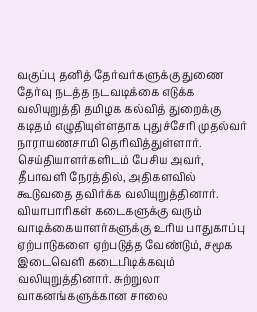வகுப்பு தனித் தேர்வர்களுக்கு துணை தேர்வு நடத்த நடவடிக்கை எடுக்க வலியுறுத்தி தமிழக கல்வித் துறைக்கு கடிதம் எழுதியுள்ளதாக புதுச்சேரி முதல்வர் நாராயணசாமி தெரிவித்துள்ளார். செய்தியாளர்களிடம் பேசிய அவர், தீபாவளி நேரத்தில், அதிகளவில் கூடுவதை தவிர்க்க வலியுறுத்தினார். வியாபாரிகள் கடைகளுக்கு வரும் வாடிக்கையாளர்களுக்கு உரிய பாதுகாப்பு ஏற்பாடுகளை ஏற்படுத்த வேண்டும், சமூக இடைவெளி கடைபிடிக்கவும் வலியுறுத்தினார். சுற்றுலா வாகனங்களுக்கான சாலை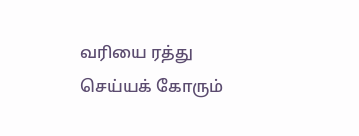வரியை ரத்து செய்யக் கோரும்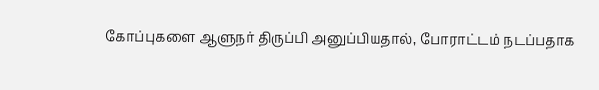கோப்புகளை ஆளுநர் திருப்பி அனுப்பியதால், போராட்டம் நடப்பதாக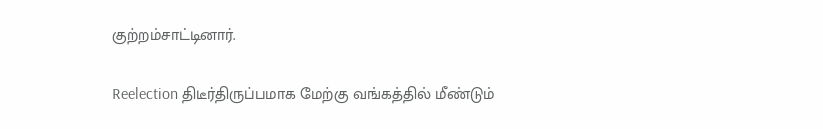குற்றம்சாட்டினார்.

Reelection திடீர்திருப்பமாக மேற்கு வங்கத்தில் மீண்டும்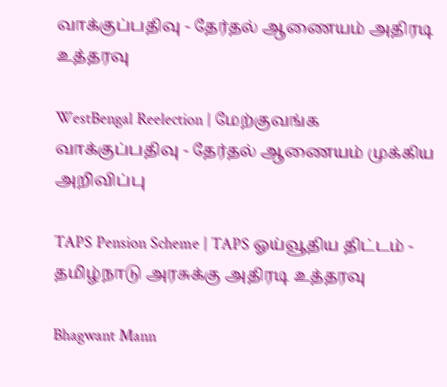வாக்குப்பதிவு - தேர்தல் ஆணையம் அதிரடி உத்தரவு

WestBengal Reelection | மேற்குவங்க வாக்குப்பதிவு - தேர்தல் ஆணையம் முக்கிய அறிவிப்பு

TAPS Pension Scheme | TAPS ஓய்வூதிய திட்டம் - தமிழ்நாடு அரசுக்கு அதிரடி உத்தரவு

Bhagwant Mann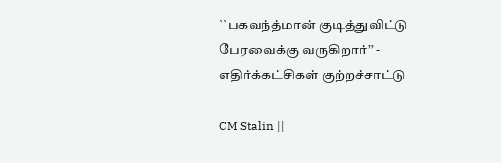``பகவந்த்மான் குடித்துவிட்டு பேரவைக்கு வருகிறார்’’ - எதிர்க்கட்சிகள் குற்றச்சாட்டு

CM Stalin ||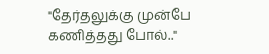"தேர்தலுக்கு முன்பே கணித்தது போல்.."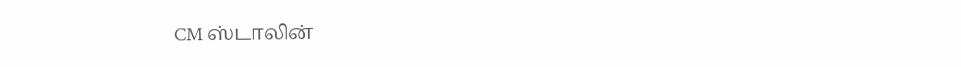CM ஸ்டாலின்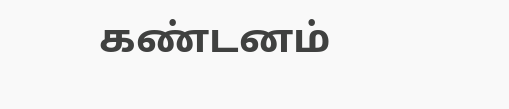கண்டனம்